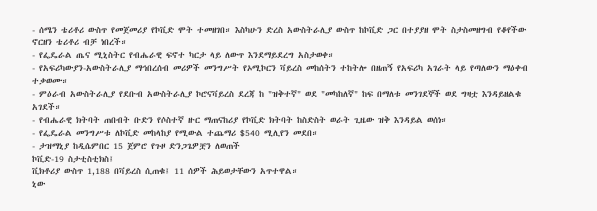- ሰሜን ቴሪቶሪ ውስጥ የመጀመሪያ የኮቪድ ሞት ተመዘገበ። እስካሁን ድረስ አውስትራሊያ ውስጥ ከኮቪድ ጋር በተያያዘ ሞት ስታስመዘግብ የቆየችው ኖርዘን ቴሪቶሪ ብቻ ነበረች።
- የፌዴራል ጤና ሚኒስትር የብሔራዊ ፍኖተ ካርታ ላይ ለውጥ እንደማይደረግ አስታወቀ።
- የአፍሪካውያን-አውስትራሊያ ማኅበረሰብ መሪዎች መንግሥት የኦሚኮርን ቫይረስ መከሰትን ተከትሎ በዘጠኝ የአፍሪካ አገራት ላይ የጣለውን ማዕቀብ ተቃወሙ።
- ምዕራብ አውስትራሊያ የደቡብ አውስትራሊያ ኮሮናቫይረስ ደረጃ ከ "ዝቅተኛ" ወደ "መካከለኛ" ከፍ በማለቱ መንገደኞች ወደ ግዛቷ እንዳይዘልቁ አገደች።
- የብሔራዊ ክትባት ጠበብት ቡድን የሶስተኛ ዙር ማጠናከሪያ የኮቪድ ክትባት ከስድስት ወራት ጊዜው ዝቅ እንዳይል ወሰነ።
- የፌዴራል መንግሥቱ ለኮቪድ መከላከያ የሚውል ተጨማሪ $540 ሚሊየን መደበ።
- ታዝማኒያ ከዲሴምበር 15 ጀምሮ የጉዞ ድንጋጌዎቿን ለወጠች
ኮቪድ-19 ስታቲስቲክስ፤
ቪክቶሪያ ውስጥ 1,188 በቫይረስ ሲጠቁ፤ 11 ሰዎች ሕይወታቸውን አጥተዋል።
ኒው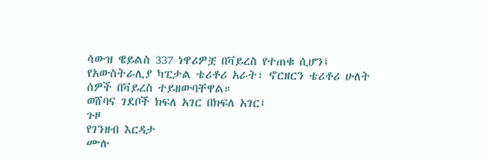ሳውዝ ዌይልስ 337 ነዋሪዎቿ በቫይረስ የተጠቁ ሲሆን፤ የአውስትራሊያ ካፒታል ቴሪቶሪ አራት፣ ኖርዘርን ቴሪቶሪ ሁለት ሰዎች በቫይረስ ተይዘውባቸዋል።
ወሸባና ገደቦች ክፍለ አገር በክፍለ አገር፤
ጉዞ
የገንዘብ እርዳታ
ሙሉ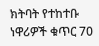ክትባት የተከተቡ ነዋሪዎች ቁጥር 70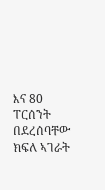እና 80 ፐርሰንት በደረሰባቸው ክፍለ ኣገራት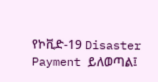የኮቪድ-19 Disaster Payment ይለወጣል፤